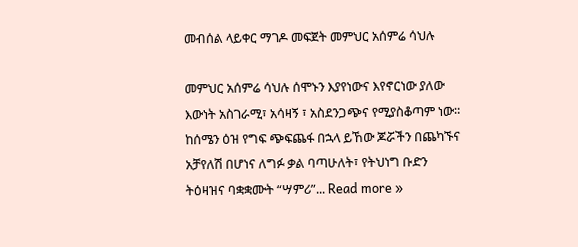መብሰል ላይቀር ማገዶ መፍጀት መምህር አሰምሬ ሳህሉ

መምህር አሰምሬ ሳህሉ ሰሞኑን እያየነውና እየኖርነው ያለው እውነት አስገራሚ፣ አሳዛኝ ፣ አስደንጋጭና የሚያስቆጣም ነው። ከሰሜን ዕዝ የግፍ ጭፍጨፋ በኋላ ይኸው ጆሯችን በጨካኙና አቻየለሽ በሆነና ለግፉ ቃል ባጣሁለት፣ የትህነግ ቡድን ትዕዛዝና ባቋቋሙት “ሣምሪ”... Read more »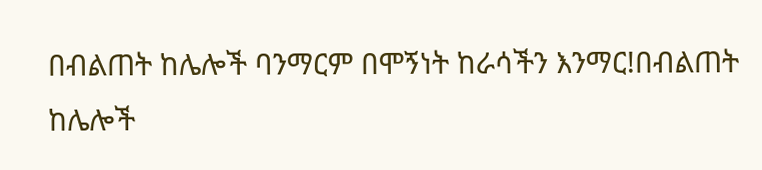በብልጠት ከሌሎች ባንማርም በሞኝነት ከራሳችን እንማር!በብልጠት ከሌሎች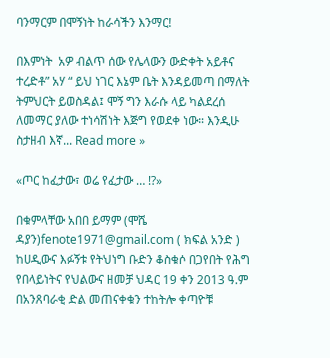ባንማርም በሞኝነት ከራሳችን እንማር!

በእምነት  አዎ ብልጥ ሰው የሌላውን ውድቀት አይቶና ተረድቶ” አሃ “ ይህ ነገር እኔም ቤት እንዳይመጣ በማለት ትምህርት ይወስዳል፤ ሞኝ ግን እራሱ ላይ ካልደረሰ ለመማር ያለው ተነሳሽነት እጅግ የወደቀ ነው። እንዲሁ ስታዘብ እኛ... Read more »

«ጦር ከፈታው፣ ወሬ የፈታው … !?»

በቁምላቸው አበበ ይማም (ሞሼ ዳያን)fenote1971@gmail.com ( ክፍል አንድ ) ከሀዲውና እፉኝቱ የትህነግ ቡድን ቆስቁሶ በጋየበት የሕግ የበላይነትና የህልውና ዘመቻ ህዳር 19 ቀን 2013 ዓ.ም በአንጸባራቂ ድል መጠናቀቁን ተከትሎ ቀጣዮቹ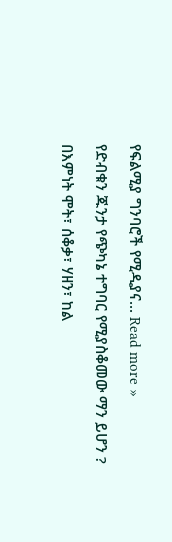የፍልሚያ ግንባሮች የሚዲያና... Read more »

የድብቁን ጁንታ የጭካኔ ተግባር የሚያስቆመው ማን ይሆን ?

በእምነት ሞት፣ ሰቆቃ፣ ሃዘን፣ ከል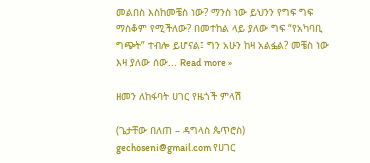መልበስ እስከመቼስ ነው? ማንስ ነው ይህንን የግፍ ግፍ ማስቆም የሚችለው? በመተከል ላይ ያለው ግፍ “የአካባቢ ግጭት” ተብሎ ይሆናል፤ ግን አሁን ከዛ አልፏል? መቼስ ነው እዛ ያለው ሰው... Read more »

ዘመን ለከፋባት ሀገር የዜጎች ምላሽ

(ጌታቸው በለጠ – ዳግላስ ጴጥሮስ) gechoseni@gmail.com የሀገር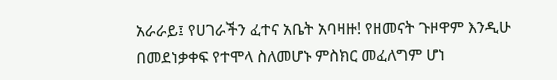አራራይ፤ የሀገራችን ፈተና አቤት አባዛዙ! የዘመናት ጉዞዋም እንዲሁ በመደነቃቀፍ የተሞላ ስለመሆኑ ምስክር መፈለግም ሆነ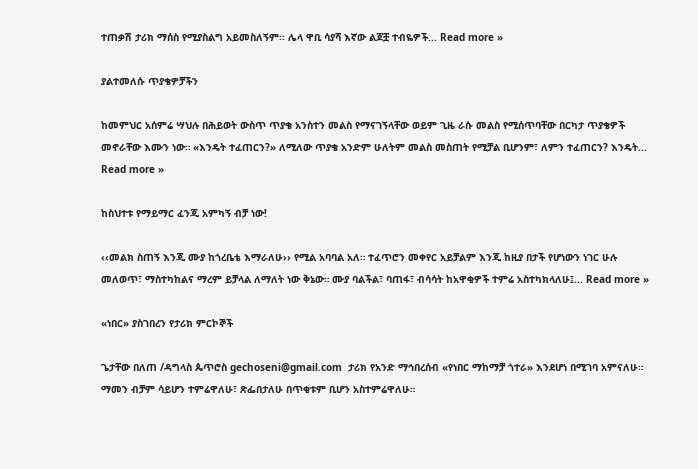ተጠቃሽ ታሪክ ማሰስ የሚያስልግ አይመስለኝም፡፡ ሌላ ዋቢ ሳያሻ እኛው ልጆቿ ተብዬዎች... Read more »

ያልተመለሱ ጥያቄዎቻችን

ከመምህር አሰምሬ ሣህሉ በሕይወት ውስጥ ጥያቄ አንስተን መልስ የማናገኝላቸው ወይም ጊዜ ራሱ መልስ የሚሰጥባቸው በርካታ ጥያቄዎች መኖራቸው እሙን ነው። «እንዴት ተፈጠርን?» ለሚለው ጥያቄ አንድም ሁለትም መልስ መስጠት የሚቻል ቢሆንም፣ ለምን ተፈጠርን? እንዴት... Read more »

ከስህተቱ የማይማር ፈንጂ አምካኝ ብቻ ነው!

‹‹መልክ ስጠኝ እንጂ ሙያ ከጎረቤቴ እማራለሁ›› የሚል አባባል አለ። ተፈጥሮን መቀየር አይቻልም እንጂ ከዚያ በታች የሆነውን ነገር ሁሉ መለወጥ፣ ማስተካከልና ማረም ይቻላል ለማለት ነው ቅኔው። ሙያ ባልችል፣ ባጠፋ፣ ብሳሳት ከአዋቂዎች ተምሬ አስተካክላለሁ፤... Read more »

«ነበር» ያስገበረን የታሪክ ምርኮኞች

ጌታቸው በለጠ /ዳግላስ ጴጥሮስ gechoseni@gmail.com  ታሪክ የአንድ ማኅበረሰብ «የነበር ማከማቻ ጎተራ» እንደሆነ በሚገባ አምናለሁ። ማመን ብቻም ሳይሆን ተምሬዋለሁ፣ ጽፌበታለሁ በጥቂቱም ቢሆን አስተምሬዋለሁ።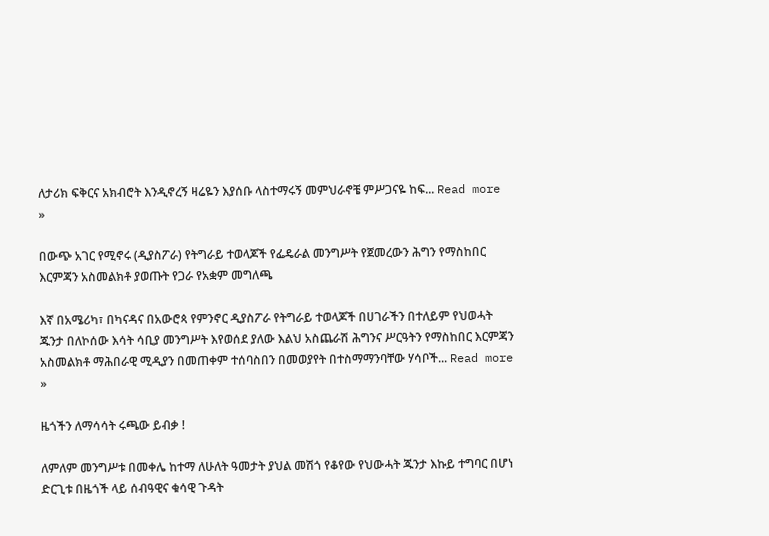ለታሪክ ፍቅርና አክብሮት እንዲኖረኝ ዛሬዬን እያሰቡ ላስተማሩኝ መምህራኖቼ ምሥጋናዬ ከፍ... Read more »

በውጭ አገር የሚኖሩ (ዲያስፖራ) የትግራይ ተወላጆች የፌዴራል መንግሥት የጀመረውን ሕግን የማስከበር እርምጃን አስመልክቶ ያወጡት የጋራ የአቋም መግለጫ

እኛ በአሜሪካ፣ በካናዳና በአውሮጳ የምንኖር ዲያስፖራ የትግራይ ተወላጆች በሀገራችን በተለይም የህወሓት ጁንታ በለኮሰው እሳት ሳቢያ መንግሥት እየወሰደ ያለው እልህ አስጨራሽ ሕግንና ሥርዓትን የማስከበር እርምጃን አስመልክቶ ማሕበራዊ ሚዲያን በመጠቀም ተሰባስበን በመወያየት በተስማማንባቸው ሃሳቦች... Read more »

ዜጎችን ለማሳሳት ሩጫው ይብቃ !

ለምለም መንግሥቱ በመቀሌ ከተማ ለሁለት ዓመታት ያህል መሽጎ የቆየው የህውሓት ጁንታ እኩይ ተግባር በሆነ ድርጊቱ በዜጎች ላይ ሰብዓዊና ቁሳዊ ጉዳት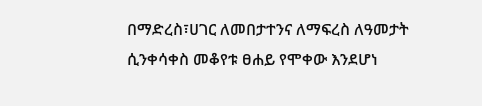በማድረስ፣ሀገር ለመበታተንና ለማፍረስ ለዓመታት ሲንቀሳቀስ መቆየቱ ፀሐይ የሞቀው እንደሆነ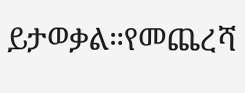ይታወቃል።የመጨረሻ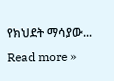የክህደት ማሳያው... Read more »